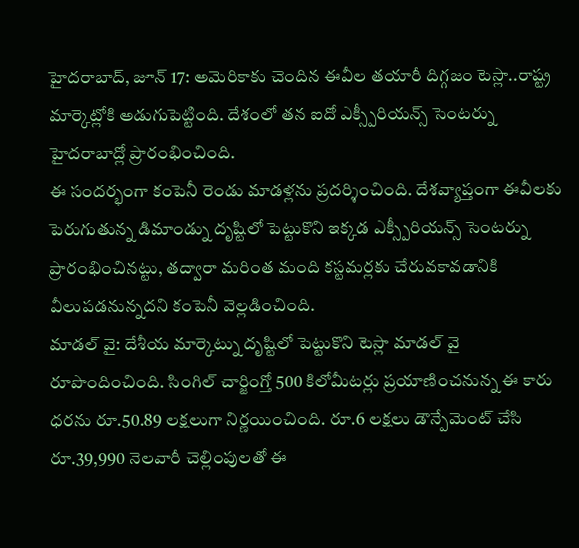హైదరాబాద్, జూన్ 17: అమెరికాకు చెందిన ఈవీల తయారీ దిగ్గజం టెస్లా..రాష్ట్ర మార్కెట్లోకి అడుగుపెట్టింది. దేశంలో తన ఐదో ఎక్స్పీరియన్స్ సెంటర్ను హైదరాబాద్లో ప్రారంభించింది.
ఈ సందర్భంగా కంపెనీ రెండు మాడళ్లను ప్రదర్శించింది. దేశవ్యాప్తంగా ఈవీలకు పెరుగుతున్న డిమాండ్ను దృష్టిలో పెట్టుకొని ఇక్కడ ఎక్స్పీరియన్స్ సెంటర్ను ప్రారంభించినట్టు, తద్వారా మరింత మంది కస్టమర్లకు చేరువకావడానికి వీలుపడనున్నదని కంపెనీ వెల్లడించింది.
మాడల్ వై: దేశీయ మార్కెట్ను దృష్టిలో పెట్టుకొని టెస్లా మాడల్ వై రూపొందించింది. సింగిల్ చార్జింగ్తో 500 కిలోమీటర్లు ప్రయాణించనున్న ఈ కారు ధరను రూ.50.89 లక్షలుగా నిర్ణయించింది. రూ.6 లక్షలు డౌన్పేమెంట్ చేసి రూ.39,990 నెలవారీ చెల్లింపులతో ఈ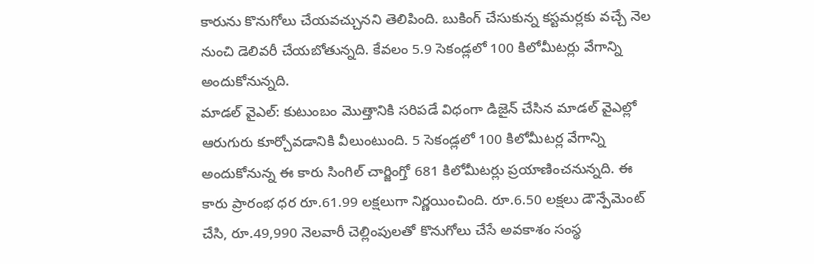కారును కొనుగోలు చేయవచ్చునని తెలిపింది. బుకింగ్ చేసుకున్న కస్టమర్లకు వచ్చే నెల నుంచి డెలివరీ చేయబోతున్నది. కేవలం 5.9 సెకండ్లలో 100 కిలోమీటర్లు వేగాన్ని అందుకోనున్నది.
మాడల్ వైఎల్: కుటుంబం మొత్తానికి సరిపడే విధంగా డిజైన్ చేసిన మాడల్ వైఎల్లో ఆరుగురు కూర్చోవడానికి వీలుంటుంది. 5 సెకండ్లలో 100 కిలోమీటర్ల వేగాన్ని అందుకోనున్న ఈ కారు సింగిల్ చార్జింగ్తో 681 కిలోమీటర్లు ప్రయాణించనున్నది. ఈ కారు ప్రారంభ ధర రూ.61.99 లక్షలుగా నిర్ణయించింది. రూ.6.50 లక్షలు డౌన్పేమెంట్ చేసి, రూ.49,990 నెలవారీ చెల్లింపులతో కొనుగోలు చేసే అవకాశం సంస్థ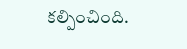కల్పించింది.